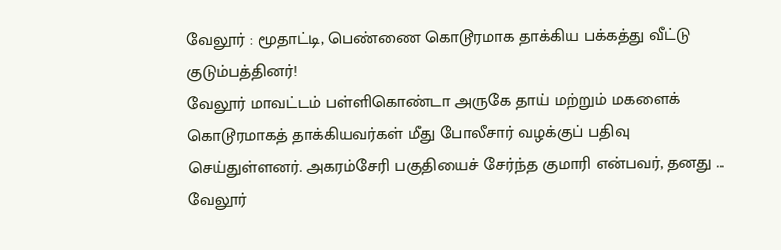வேலூர் : மூதாட்டி, பெண்ணை கொடூரமாக தாக்கிய பக்கத்து வீட்டு குடும்பத்தினர்!
வேலூர் மாவட்டம் பள்ளிகொண்டா அருகே தாய் மற்றும் மகளைக் கொடூரமாகத் தாக்கியவர்கள் மீது போலீசார் வழக்குப் பதிவு செய்துள்ளனர். அகரம்சேரி பகுதியைச் சேர்ந்த குமாரி என்பவர், தனது ...
வேலூர்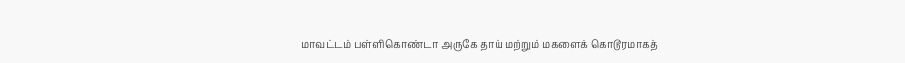மாவட்டம் பள்ளிகொண்டா அருகே தாய் மற்றும் மகளைக் கொடூரமாகத்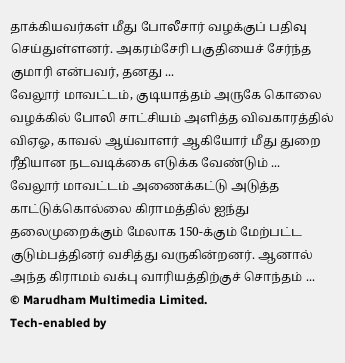தாக்கியவர்கள் மீது போலீசார் வழக்குப் பதிவு செய்துள்ளனர். அகரம்சேரி பகுதியைச் சேர்ந்த குமாரி என்பவர், தனது ...
வேலூர் மாவட்டம், குடியாத்தம் அருகே கொலை வழக்கில் போலி சாட்சியம் அளித்த விவகாரத்தில் விஏஓ, காவல் ஆய்வாளர் ஆகியோர் மீது துறை ரீதியான நடவடிக்கை எடுக்க வேண்டும் ...
வேலூர் மாவட்டம் அணைக்கட்டு அடுத்த காட்டுக்கொல்லை கிராமத்தில் ஐந்து தலைமுறைக்கும் மேலாக 150-க்கும் மேற்பட்ட குடும்பத்தினர் வசித்து வருகின்றனர். ஆனால் அந்த கிராமம் வக்பு வாரியத்திற்குச் சொந்தம் ...
© Marudham Multimedia Limited.
Tech-enabled by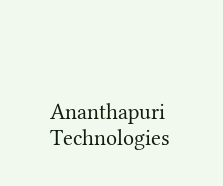Ananthapuri Technologies